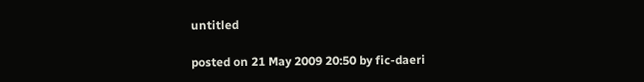untitled

posted on 21 May 2009 20:50 by fic-daeri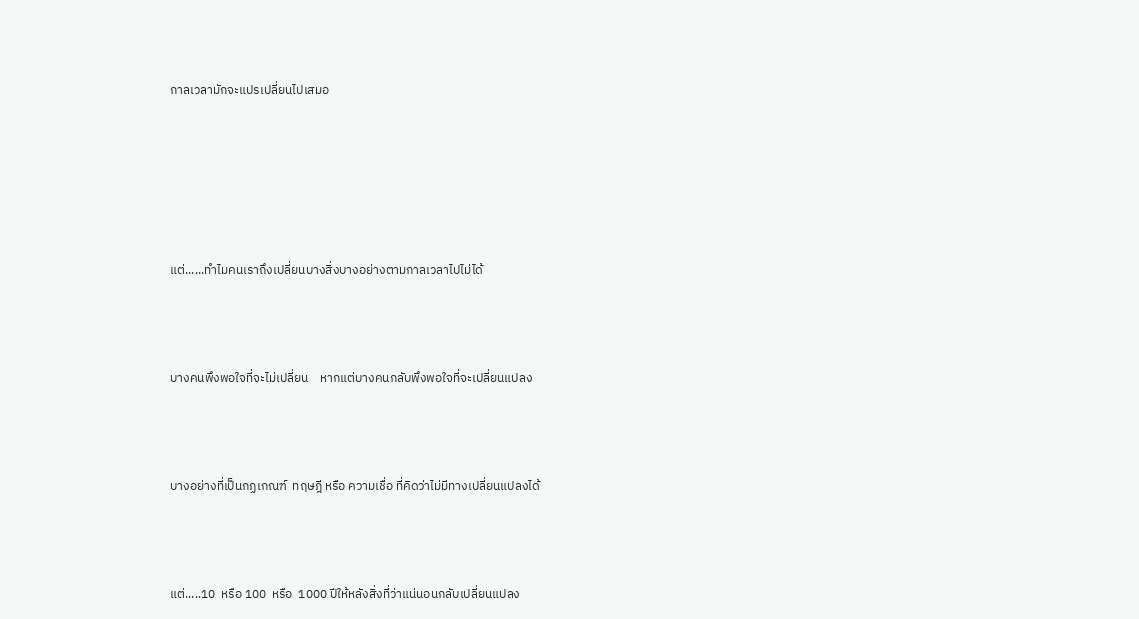กาลเวลามักจะแปรเปลี่ยนไปเสมอ









แต่......ทำไมคนเราถึงเปลี่ยนบางสิ่งบางอย่างตามกาลเวลาไปไม่ได้





บางคนพึงพอใจที่จะไม่เปลี่ยน    หากแต่บางคนกลับพึงพอใจที่จะเปลี่ยนแปลง





บางอย่างที่เป็นกฏเกณฑ์  ทฤษฎี หรือ ความเชื่อ ที่คิดว่าไม่มีทางเปลี่ยนแปลงได้





แต่.....10  หรือ 100  หรือ  1000 ปีให้หลังสิ่งที่ว่าแน่นอนกลับเปลี่ยนแปลง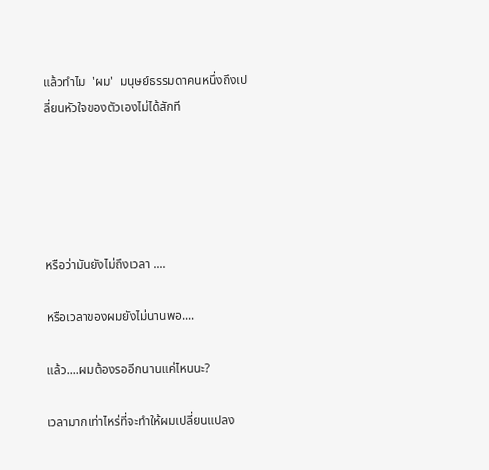แล้วทำไม  'ผม'  มนุษย์ธรรมดาคนหนึ่งถึงเปลี่ยนหัวใจของตัวเองไม่ได้สักที





หรือว่ามันยังไม่ถึงเวลา ....

หรือเวลาของผมยังไม่นานพอ....

แล้ว....ผมต้องรออีกนานแค่ไหนนะ?

เวลามากเท่าไหร่ที่จะทำให้ผมเปลี่ยนแปลง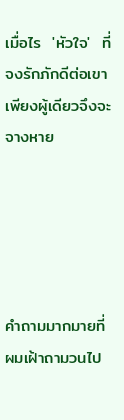เมื่อไร  'หัวใจ'  ที่จงรักภักดีต่อเขาเพียงผู้เดียวจึงจะจางหาย





คำถามมากมายที่ผมเฝ้าถามวนไป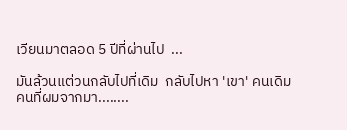เวียนมาตลอด 5 ปีที่ผ่านไป  ...

มันล้วนแต่วนกลับไปที่เดิม  กลับไปหา 'เขา' คนเดิม  คนที่ผมจากมา........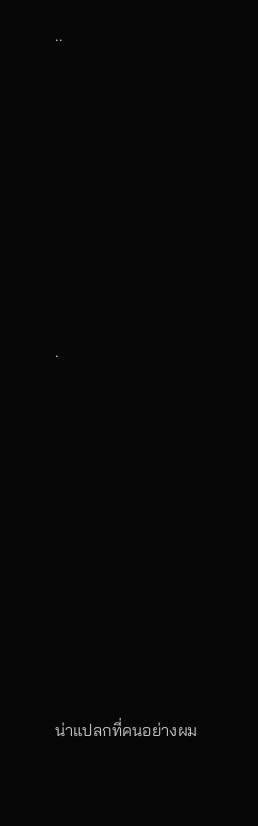..









.











น่าแปลกที่คนอย่างผม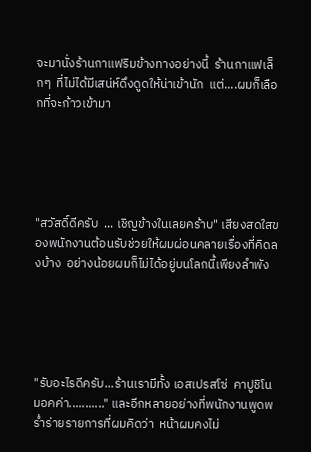จะมานั่งร้านกาแฟริมข้างทางอย่างนี้  ร้านกาแฟเล็กๆ  ที่ไม่ได้มีเสน่ห์ดึงดูดให้น่าเข้านัก  แต่....ผมก็เลือกที่จะก้าวเข้ามา





"สวัสดิ์ดีครับ  ... เชิญข้างในเลยคร้าบ" เสียงสดใสของพนักงานต้อนรับช่วยให้ผมผ่อนคลายเรื่องที่คิดลงบ้าง  อย่างน้อยผมก็ไม่ได้อยู่บนโลกนี้เพียงลำพัง





"รับอะไรดีครับ...ร้านเรามีทั้ง เอสเปรสโซ่  คาปูชิโน  มอคค่า..........." และอีกหลายอย่างที่พนักงานพูดพร่ำร่ายรายการที่ผมคิดว่า  หน้าผมคงไม่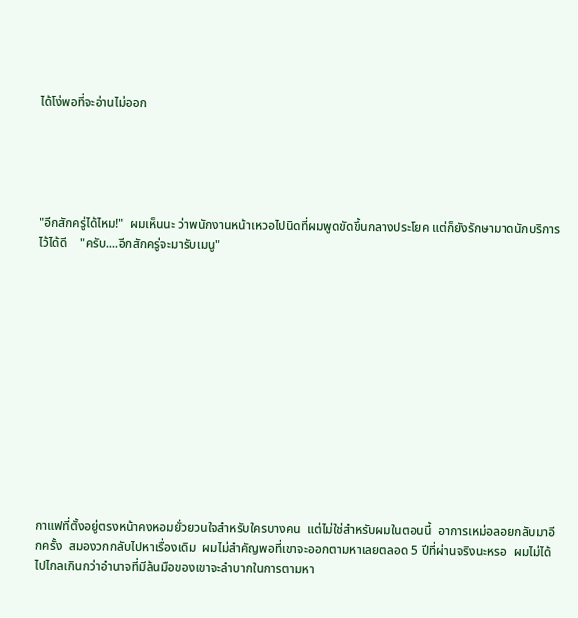ได้โง่พอที่จะอ่านไม่ออก





"อีกสักครู่ได้ไหม!"  ผมเห็นนะ ว่าพนักงานหน้าเหวอไปนิดที่ผมพูดขัดขึ้นกลางประโยค แต่ก็ยังรักษามาดนักบริการไว้ได้ดี    "ครับ....อีกสักครู่จะมารับเมนู"













กาแฟที่ตั้งอยู่ตรงหน้าคงหอมยั่วยวนใจสำหรับใครบางคน  แต่ไม่ใช่สำหรับผมในตอนนี้  อาการเหม่อลอยกลับมาอีกครั้ง  สมองวกกลับไปหาเรื่องเดิม  ผมไม่สำคัญพอที่เขาจะออกตามหาเลยตลอด 5 ปีที่ผ่านจริงนะหรอ  ผมไม่ได้ไปไกลเกินกว่าอำนาจที่มีล้นมือของเขาจะลำบากในการตามหา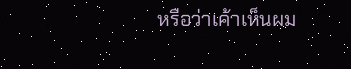หรือว่าเค้าเห็นผม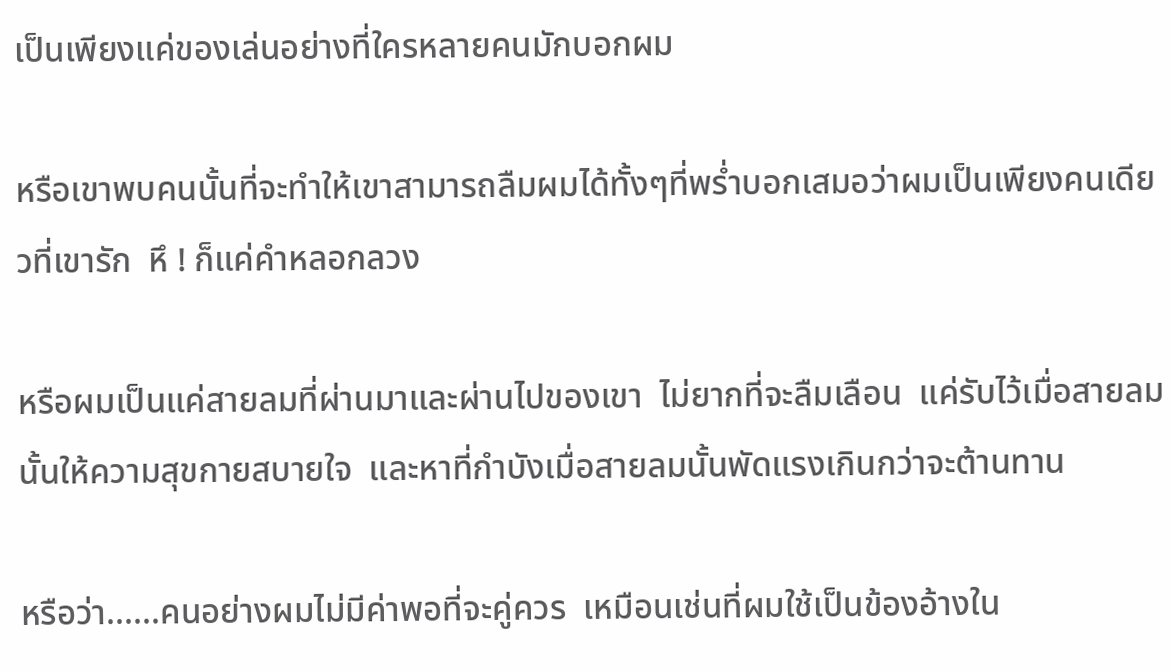เป็นเพียงแค่ของเล่นอย่างที่ใครหลายคนมักบอกผม

หรือเขาพบคนนั้นที่จะทำให้เขาสามารถลืมผมได้ทั้งๆที่พร่ำบอกเสมอว่าผมเป็นเพียงคนเดียวที่เขารัก  หึ ! ก็แค่คำหลอกลวง

หรือผมเป็นแค่สายลมที่ผ่านมาและผ่านไปของเขา  ไม่ยากที่จะลืมเลือน  แค่รับไว้เมื่อสายลมนั้นให้ความสุขกายสบายใจ  และหาที่กำบังเมื่อสายลมนั้นพัดแรงเกินกว่าจะต้านทาน

หรือว่า......คนอย่างผมไม่มีค่าพอที่จะคู่ควร  เหมือนเช่นที่ผมใช้เป็นข้องอ้างใน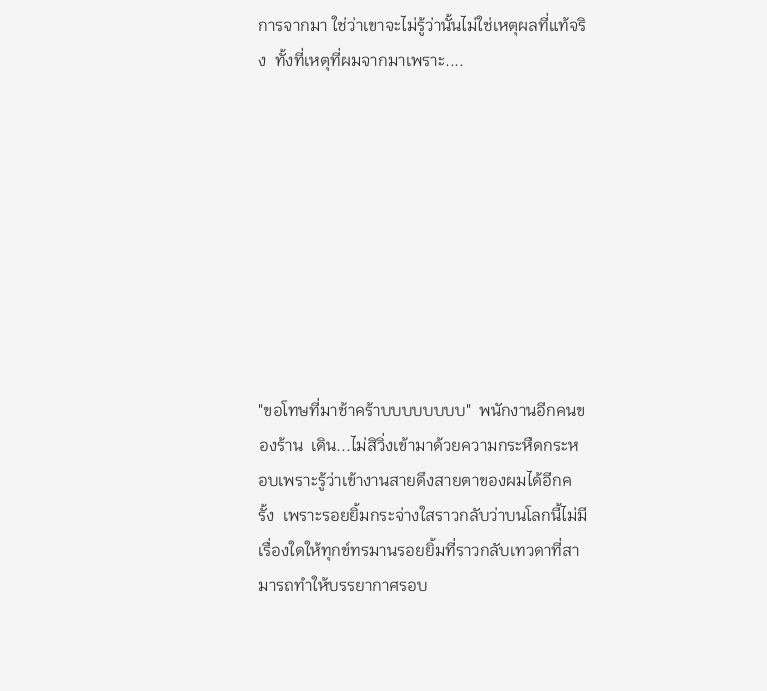การจากมา ใช่ว่าเขาจะไม่รู้ว่านั้นไม่ใช่เหตุผลที่แท้จริง  ทั้งที่เหตุที่ผมจากมาเพราะ....









"ขอโทษที่มาช้าคร้าบบบบบบบบ"  พนักงานอีกคนของร้าน  เดิน...ไม่สิวิ่งเข้ามาด้วยความกระหืดกระหอบเพราะรู้ว่าเข้างานสายดึงสายตาของผมได้อีกครั้ง  เพราะรอยยิ้มกระจ่างใสราวกลับว่าบนโลกนี้ไม่มีเรื่องใดให้ทุกข์ทรมานรอยยิ้มที่ราวกลับเทวดาที่สามารถทำให้บรรยากาศรอบ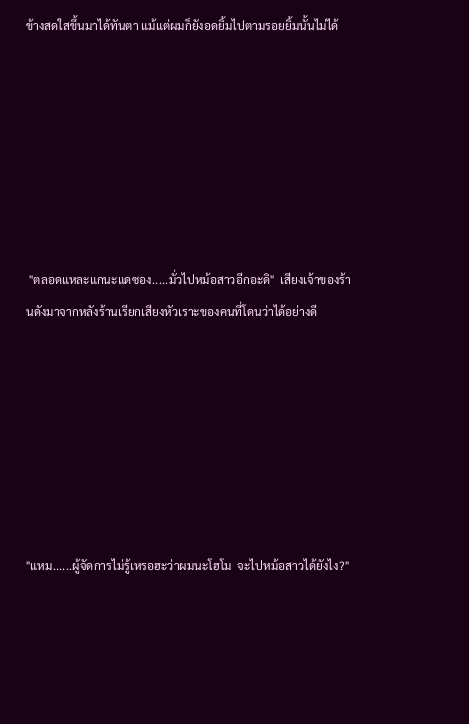ข้างสดใสขึ้นมาได้ทันตา แม้แต่ผมก็ยังอดยิ้มไปตามรอยยิ้มนั้นไม่ได้







 "ตลอดแหละแกนะแดซอง.....มั่วไปหม้อสาวอีกอะดิ"  เสียงเจ้าของร้านดังมาจากหลังร้านเรียกเสียงหัวเราะของคนที่โดนว่าได้อย่างดี







"แหม......ผู้จัดการไม่รู้เหรอฮะว่าผมนะโฮโม  จะไปหม้อสาวได้ยังไง?"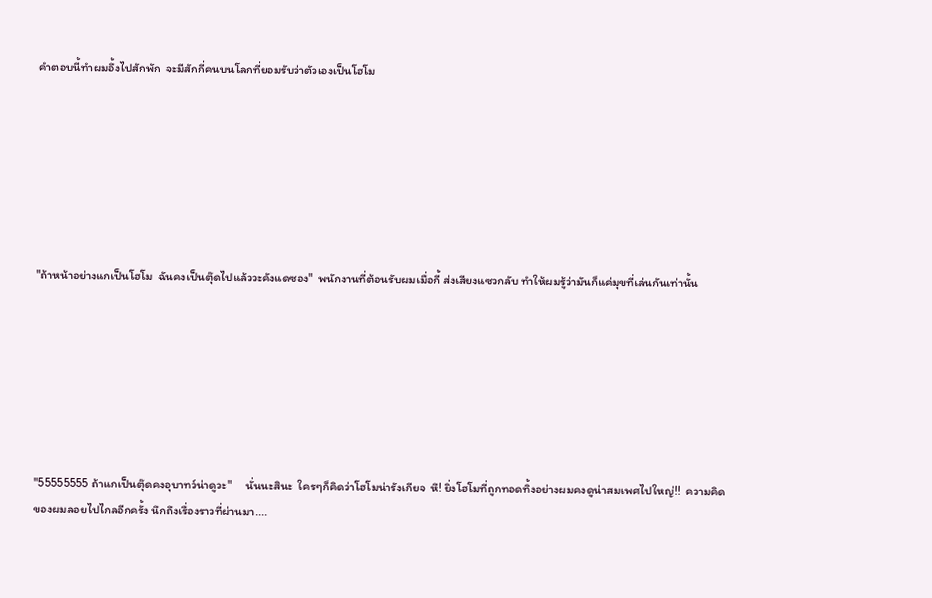คำตอบนี้ทำผมอึ้งไปสักพัก  จะมีสักกี่คนบนโลกที่ยอมรับว่าตัวเองเป็นโฮโม







"ถ้าหน้าอย่างแกเป็นโฮโม  ฉันคงเป็นตุ๊ดไปแล้ววะคังแดซอง"  พนักงานที่ต้อนรับผมเมื่อกี้ ส่งเสียงแซวกลับ ทำให้ผมรู้ว่ามันก็แค่มุขที่เล่นกันเท่านั้น







"55555555 ถ้าแกเป็นตุ๊ดคงอุบาทว์น่าดูวะ"     นั่นนะสินะ  ใครๆก็คิดว่าโฮโมน่ารังเกียจ  หึ! ยิ่งโฮโมที่ถูกทอดทิ้งอย่างผมคงดูน่าสมเพศไปใหญ่!!  ความคิดของผมลอยไปไกลอีกครั้ง นึกถึงเรื่องราวที่ผ่านมา....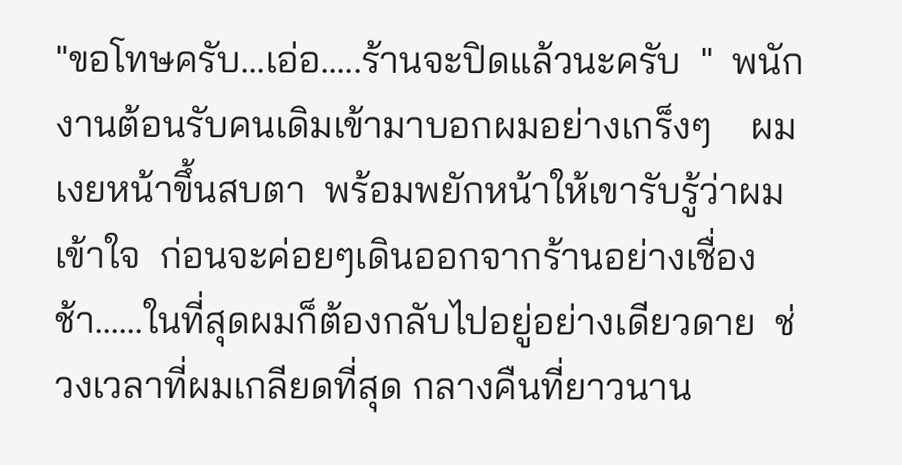"ขอโทษครับ...เอ่อ.....ร้านจะปิดแล้วนะครับ  "  พนักงานต้อนรับคนเดิมเข้ามาบอกผมอย่างเกร็งๆ    ผมเงยหน้าขึ้นสบตา  พร้อมพยักหน้าให้เขารับรู้ว่าผมเข้าใจ  ก่อนจะค่อยๆเดินออกจากร้านอย่างเชื่องช้า......ในที่สุดผมก็ต้องกลับไปอยู่อย่างเดียวดาย  ช่วงเวลาที่ผมเกลียดที่สุด กลางคืนที่ยาวนาน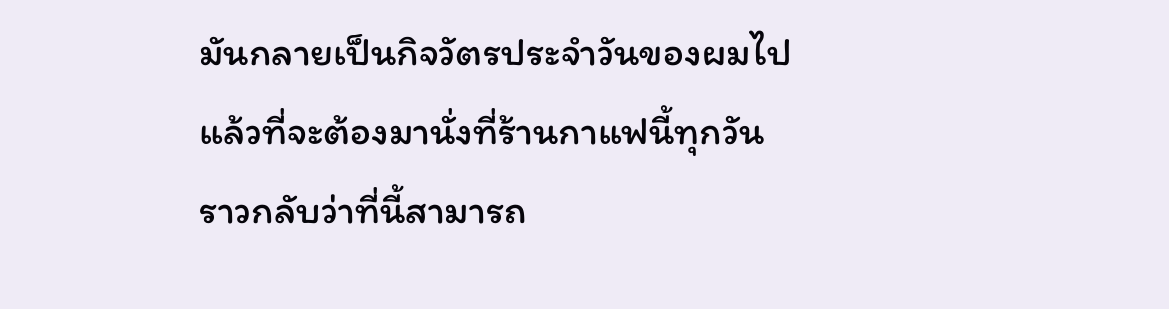มันกลายเป็นกิจวัตรประจำวันของผมไปแล้วที่จะต้องมานั่งที่ร้านกาแฟนี้ทุกวัน  ราวกลับว่าที่นี้สามารถ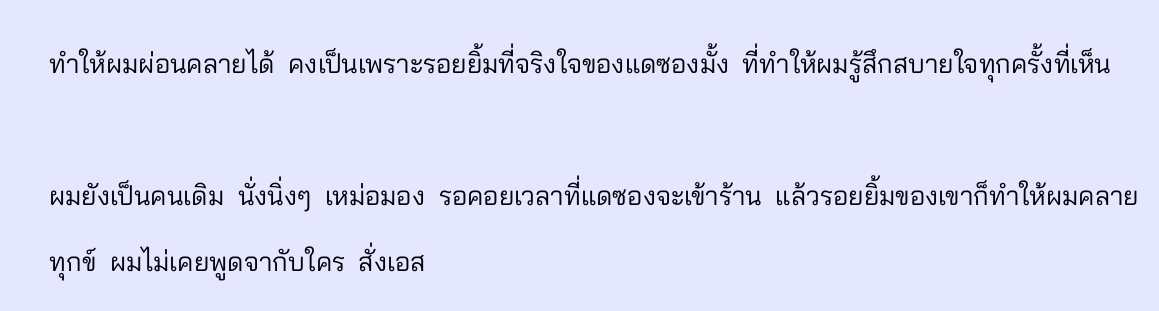ทำให้ผมผ่อนคลายได้  คงเป็นเพราะรอยยิ้มที่จริงใจของแดซองมั้ง  ที่ทำให้ผมรู้สึกสบายใจทุกครั้งที่เห็น

ผมยังเป็นคนเดิม  นั่งนิ่งๆ  เหม่อมอง  รอคอยเวลาที่แดซองจะเข้าร้าน  แล้วรอยยิ้มของเขาก็ทำให้ผมคลายทุกข์  ผมไม่เคยพูดจากับใคร  สั่งเอส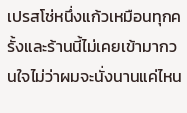เปรสโช่หนึ่งแก้วเหมือนทุกครั้งและร้านนี้ไม่เคยเข้ามากวนใจไม่ว่าผมจะนั่งนานแค่ไหน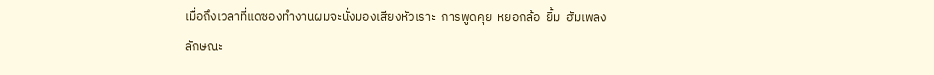เมื่อถึงเวลาที่แดซองทำงานผมจะนั่งมองเสียงหัวเราะ  การพูดคุย  หยอกล้อ  ยิ้ม  ฮัมเพลง  ลักษณะ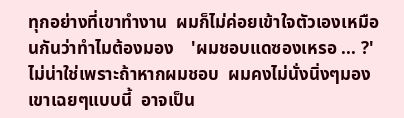ทุกอย่างที่เขาทำงาน  ผมก็ไม่ค่อยเข้าใจตัวเองเหมือนกันว่าทำไมต้องมอง    'ผมชอบแดซองเหรอ ... ?'  ไม่น่าใช่เพราะถ้าหากผมชอบ  ผมคงไม่นั่งนิ่งๆมองเขาเฉยๆแบบนี้  อาจเป็น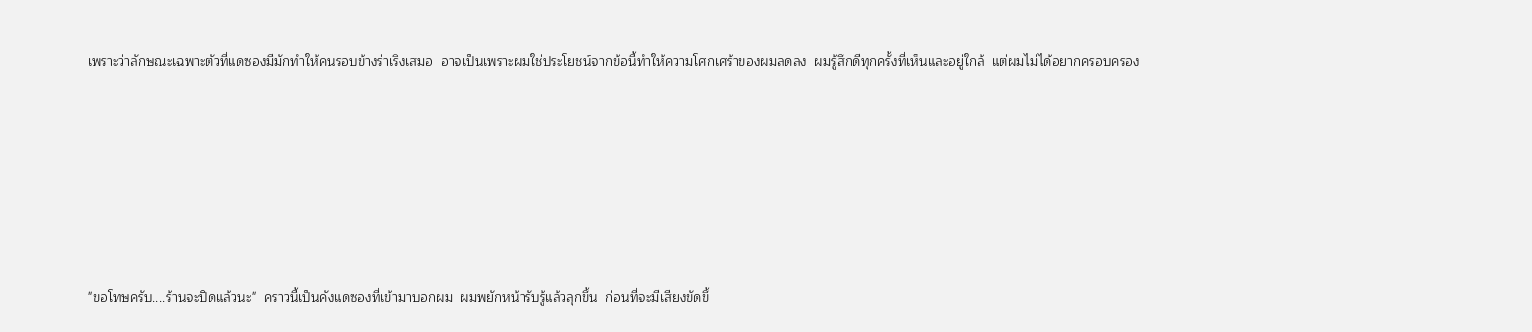เพราะว่าลักษณะเฉพาะตัวที่แดซองมีมักทำให้คนรอบข้างร่าเริงเสมอ  อาจเป็นเพราะผมใช่ประโยชน์จากข้อนี้ทำให้ความโศกเศร้าของผมลดลง  ผมรู้สึกดีทุกครั้งที่เห็นและอยู่ใกล้  แต่ผมไม่ได้อยากครอบครอง









"ขอโทษครับ....ร้านจะปิดแล้วนะ"  คราวนี้เป็นคังแดซองที่เข้ามาบอกผม  ผมพยักหน้ารับรู้แล้วลุกขึ้น  ก่อนที่จะมีเสียงขัดขึ้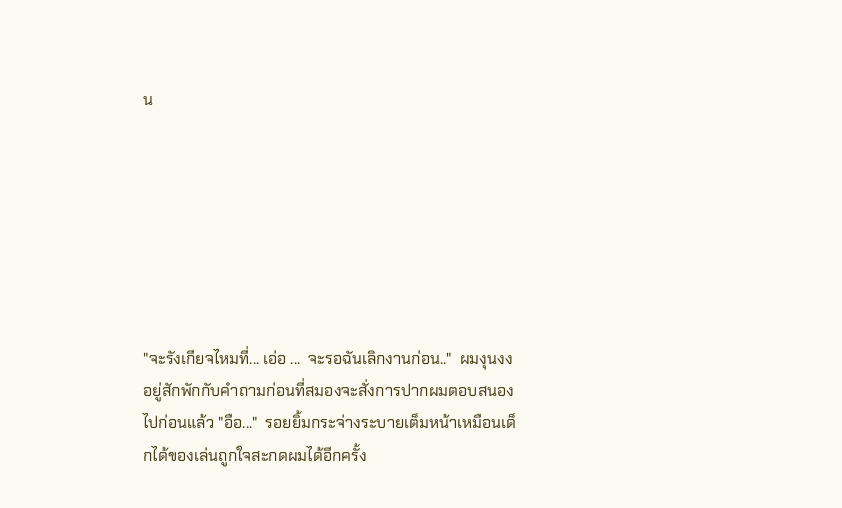น







"จะรังเกียจไหมที่... เอ่อ ...  จะรอฉันเลิกงานก่อน.."  ผมงุนงงอยู่สักพักกับคำถามก่อนที่สมองจะสั่งการปากผมตอบสนองไปก่อนแล้ว "อือ..."  รอยยิ้มกระจ่างระบายเต็มหน้าเหมือนเด็กได้ของเล่นถูกใจสะกดผมได้อีกครั้ง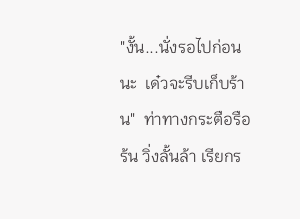"งั้น...นั่งรอไปก่อนนะ  เด๋วจะรีบเก็บร้าน"  ท่าทางกระตือรือร้น วิ่งลั้นล้า เรียกร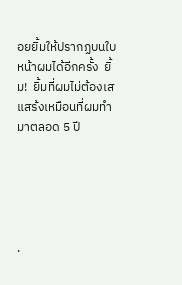อยยิ้มให้ปรากฏบนใบหน้าผมได้อีกครั้ง  ยิ้ม!  ยิ้มที่ผมไม่ต้องเสแสร้งเหมือนที่ผมทำมาตลอด 5 ปี





.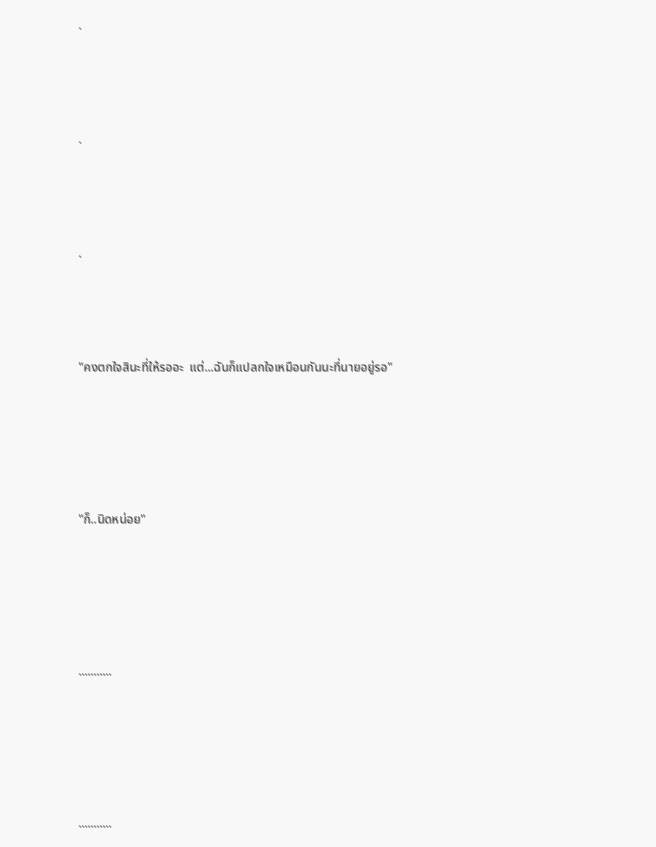.





.





.





"คงตกใจสินะที่ให้รออะ  แต่...ฉันก็แปลกใจเหมือนกันนะที่นายอยู่รอ"







"ก็..นิดหน่อย"







...........







...........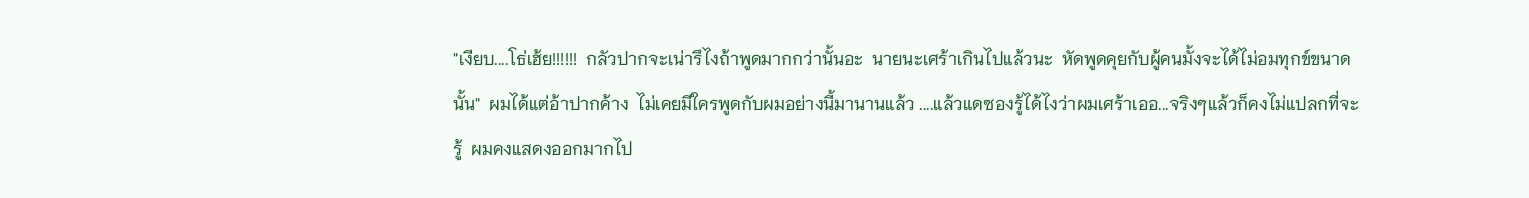"เงียบ....โธ่เฮ้ย!!!!!!  กลัวปากจะเน่ารึไงถ้าพูดมากกว่านั้นอะ  นายนะเศร้าเกินไปแล้วนะ  หัดพูดคุยกับผู้คนมั้งจะได้ไม่อมทุกข์ขนาดนั้น"  ผมได้แต่อ้าปากค้าง  ไม่เคยมีใครพูดกับผมอย่างนี้มานานแล้ว ....แล้วแดซองรู้ได้ไงว่าผมเศร้าเออ...จริงๆแล้วก็คงไม่แปลกที่จะรู้  ผมคงแสดงออกมากไป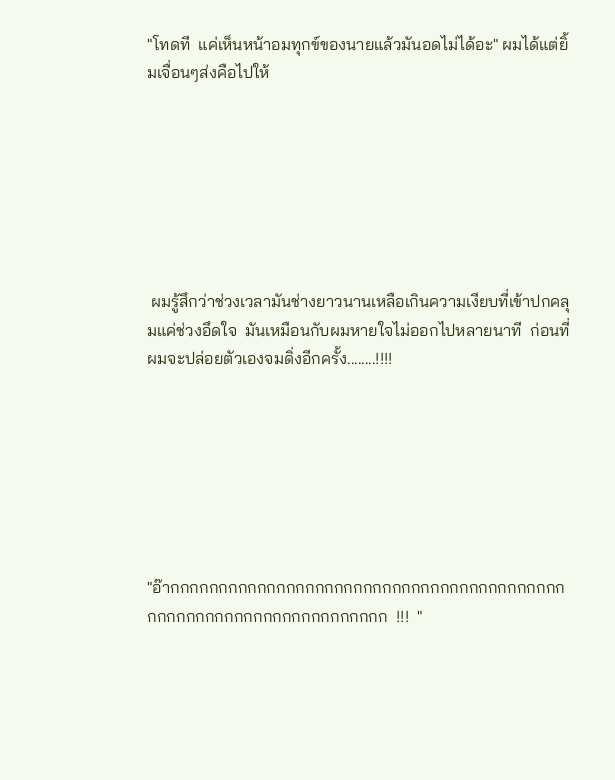"โทดที  แค่เห็นหน้าอมทุกข์ของนายแล้วมันอดไม่ได้อะ" ผมได้แต่ยิ้มเจื่อนๆส่งคือไปให้







 ผมรู้สึกว่าช่วงเวลามันช่างยาวนานเหลือเกินความเงียบที่เข้าปกคลุมแค่ช่วงอึดใจ  มันเหมือนกับผมหายใจไม่ออกไปหลายนาที  ก่อนที่ผมจะปล่อยตัวเองจมดิ่งอีกครั้ง........!!!!







"อ๊ากกกกกกกกกกกกกกกกกกกกกกกกกกกกกกกกกกกกกกกกกกกกกกกกกกกกกกกกกกกกกกกกกก  !!!  "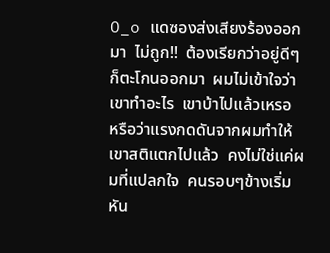O_o แดซองส่งเสียงร้องออกมา  ไม่ถูก!!  ต้องเรียกว่าอยู่ดีๆก็ตะโกนออกมา  ผมไม่เข้าใจว่าเขาทำอะไร  เขาบ้าไปแล้วเหรอ  หรือว่าแรงกดดันจากผมทำให้เขาสติแตกไปแล้ว  คงไม่ใช่แค่ผมที่แปลกใจ  คนรอบๆข้างเริ่มหัน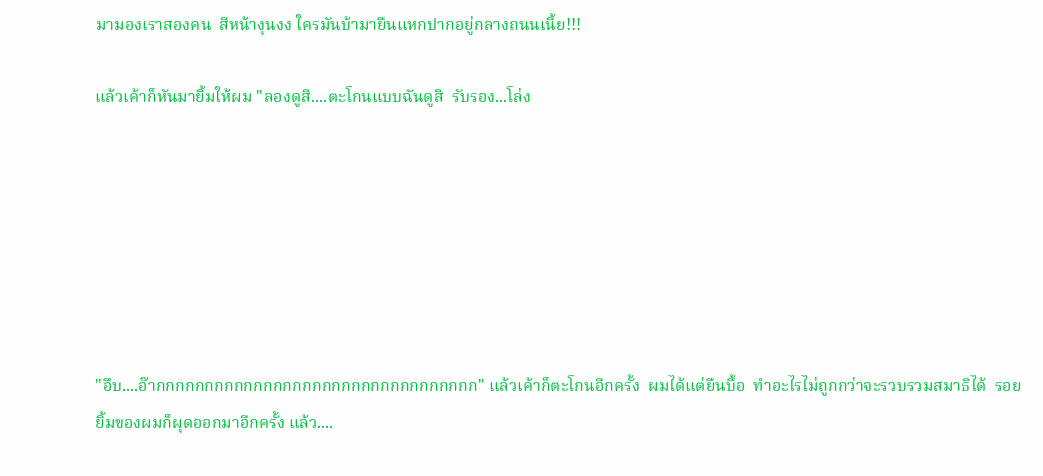มามองเราสองคน  สีหน้างุนงง ใครมันบ้ามายืนแหกปากอยู่กลางถนนเนี้ย!!!

แล้วเค้าก็หันมายิ้มให้ผม "ลองดูสิ....ตะโกนแบบฉันดูสิ  รับรอง...โล่ง







"อึบ....อ๊ากกกกกกกกกกกกกกกกกกกกกกกกกกกกกกกกก" แล้วเค้าก็ตะโกนอีกครั้ง  ผมได้แต่ยืนบื้อ  ทำอะไรไม่ถูกกว่าจะรวบรวมสมาธิได้  รอยยิ้มของผมก็ผุดออกมาอีกครั้ง แล้ว....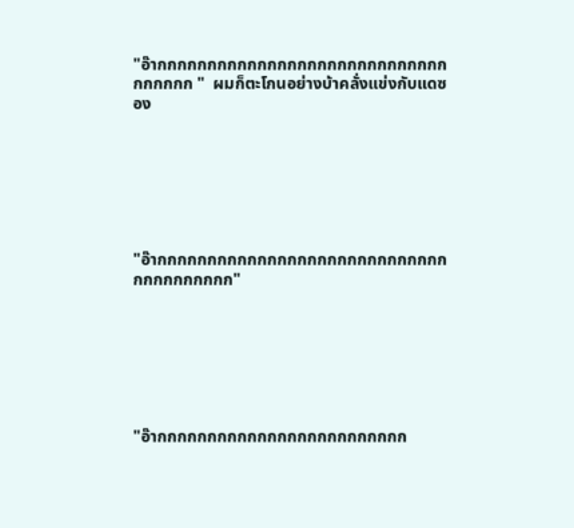"อ๊ากกกกกกกกกกกกกกกกกกกกกกกกกกกกกกกกกกก "  ผมก็ตะโกนอย่างบ้าคลั่งแข่งกับแดซอง







"อ๊ากกกกกกกกกกกกกกกกกกกกกกกกกกกกกกกกกกกกกกก"







"อ๊ากกกกกกกกกกกกกกกกกกกกกกกกก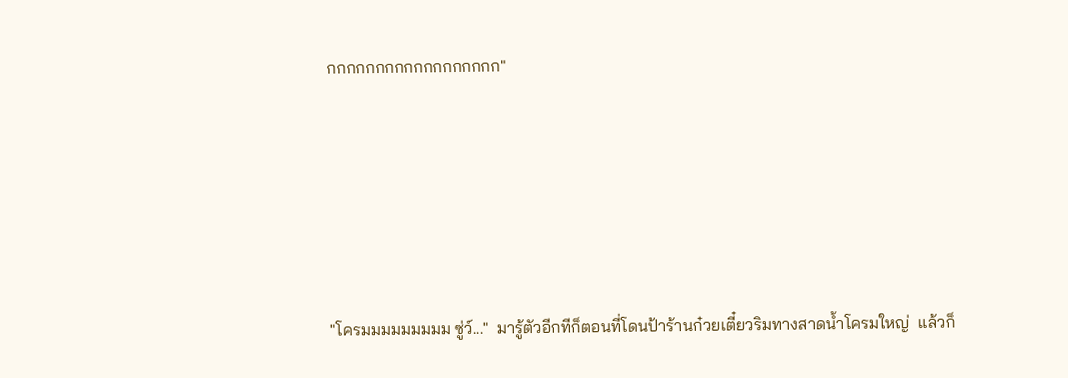กกกกกกกกกกกกกกกกกก"







"โครมมมมมมมมม ซู่ว์..."  มารู้ตัวอีกทีก็ตอนที่โดนป้าร้านก๋วยเตี๋ยวริมทางสาดน้ำโครมใหญ่  แล้วก็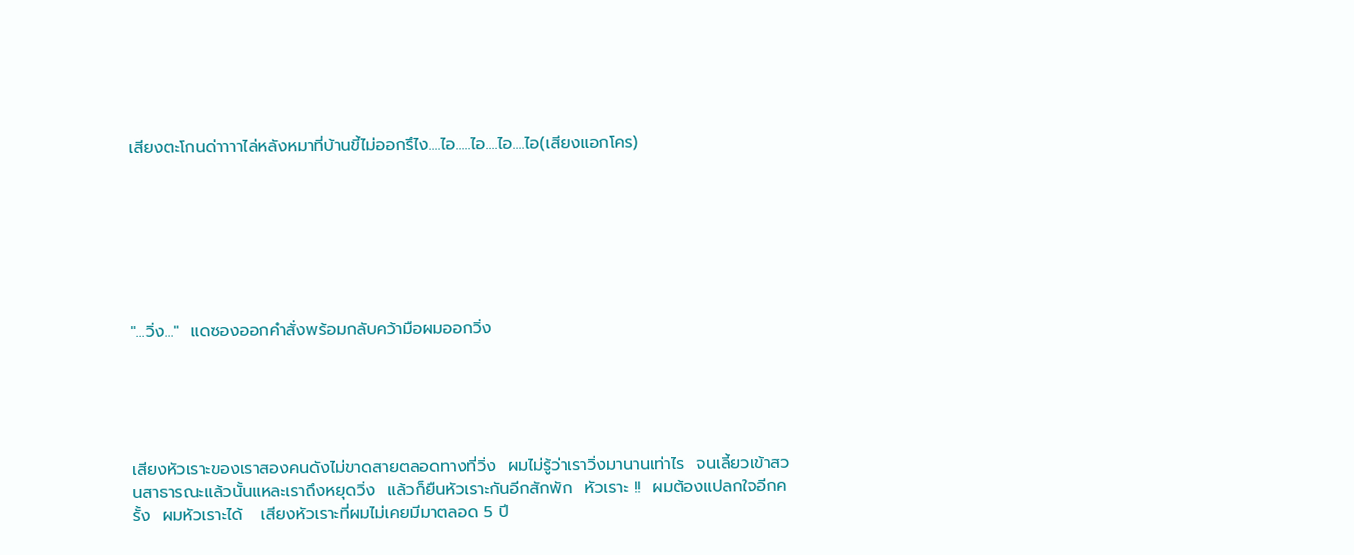เสียงตะโกนด่าาาาไล่หลังหมาที่บ้านขี้ไม่ออกรึไง....ไอ.....ไอ....ไอ....ไอ(เสียงแอกโคร)







"...วิ่ง..."  แดซองออกคำสั่งพร้อมกลับคว้ามือผมออกวิ่ง





เสียงหัวเราะของเราสองคนดังไม่ขาดสายตลอดทางที่วิ่ง  ผมไม่รู้ว่าเราวิ่งมานานเท่าไร  จนเลี้ยวเข้าสวนสาธารณะแล้วนั้นแหละเราถึงหยุดวิ่ง  แล้วก็ยืนหัวเราะกันอีกสักพัก  หัวเราะ !!  ผมต้องแปลกใจอีกครั้ง  ผมหัวเราะได้   เสียงหัวเราะที่ผมไม่เคยมีมาตลอด 5 ปี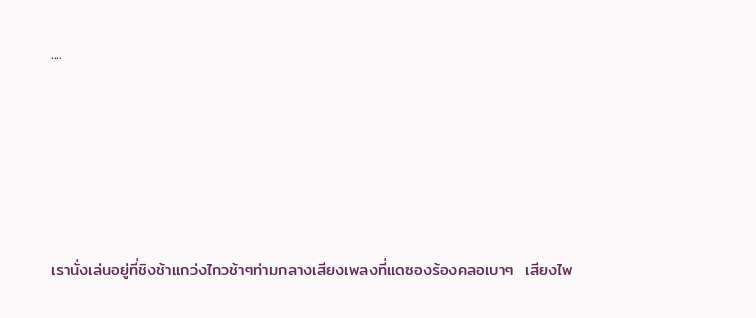....







เรานั่งเล่นอยู่ที่ชิงช้าแกว่งไกวช้าๆท่ามกลางเสียงเพลงที่แดซองร้องคลอเบาๆ  เสียงไพ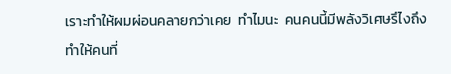เราะทำให้ผมผ่อนคลายกว่าเคย  ทำไมนะ  คนคนนี้มีพลังวิเศษรึไงถึงทำให้คนที่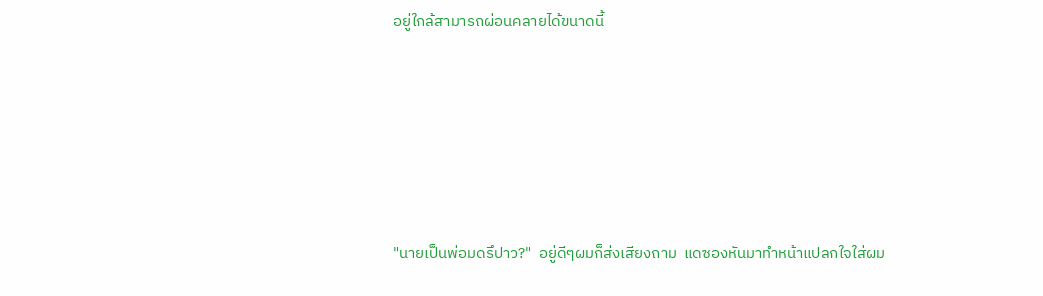อยู่ใกล้สามารถผ่อนคลายได้ขนาดนี้







"นายเป็นพ่อมดรึปาว?"  อยู่ดีๆผมก็ส่งเสียงถาม  แดซองหันมาทำหน้าแปลกใจใส่ผม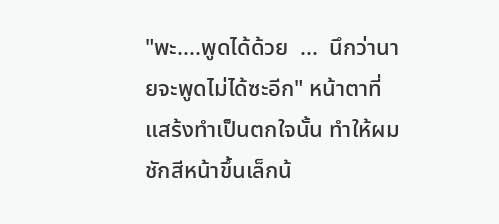"พะ....พูดได้ด้วย  ...  นึกว่านายจะพูดไม่ได้ซะอีก" หน้าตาที่แสร้งทำเป็นตกใจนั้น ทำให้ผมชักสีหน้าขึ้นเล็กน้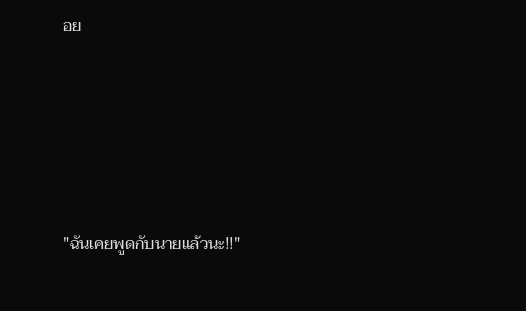อย





"ฉันเคยพูดกับนายแล้วนะ!!"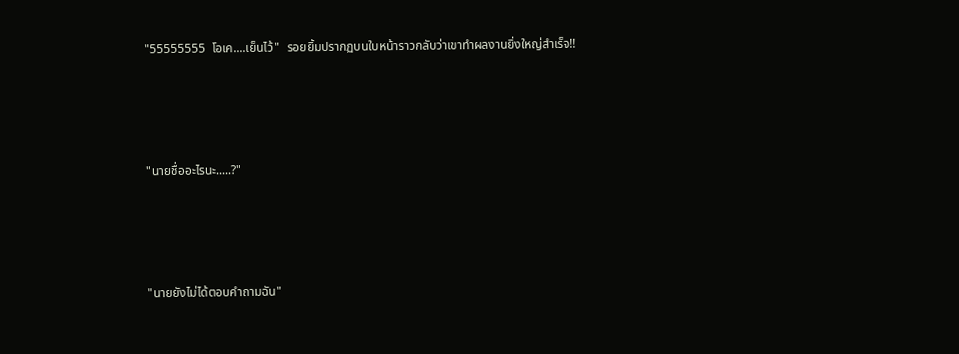"55555555  โอเค....เย็นไว้"  รอยยิ้มปรากฏบนใบหน้าราวกลับว่าเขาทำผลงานยิ่งใหญ่สำเร็จ!!





"นายชื่ออะไรนะ.....?"





"นายยังไม่ได้ตอบคำถามฉัน"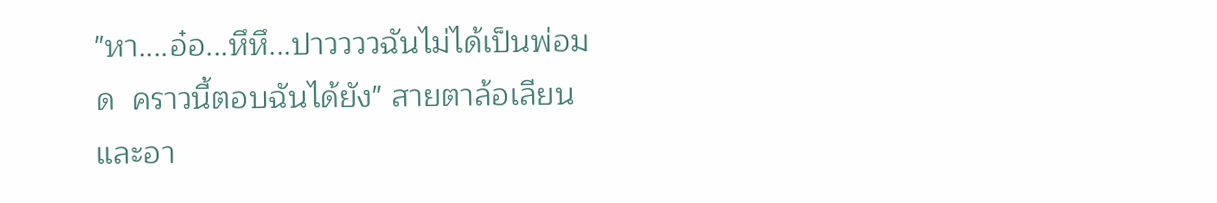"หา....อ๋อ...หึหึ...ปาววววฉันไม่ได้เป็นพ่อมด  คราวนี้ตอบฉันได้ยัง" สายตาล้อเลียนและอา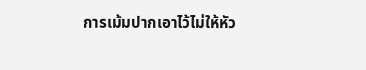การเม้มปากเอาไว้ไม่ให้หัว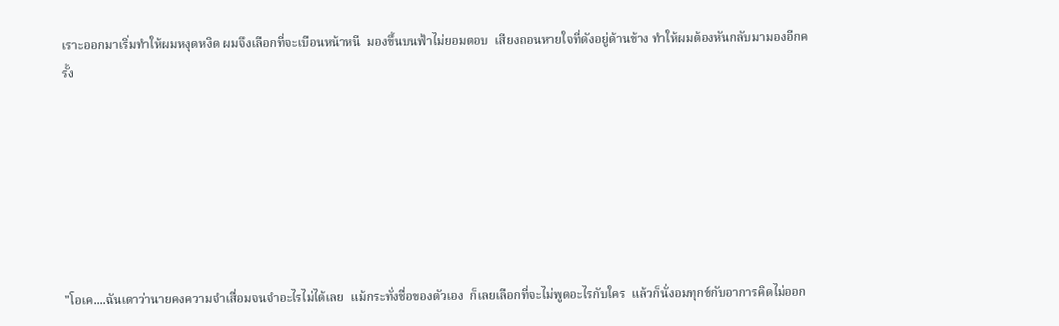เราะออกมาเริ่มทำให้ผมหงุดหงิด ผมจึงเลือกที่จะเบือนหน้าหนี  มองขึ้นบนฟ้าไม่ยอมตอบ  เสียงถอนหายใจที่ดังอยู่ด้านข้าง ทำให้ผมต้องหันกลับมามองอีกครั้ง







"โอเค....ฉันเดาว่านายคงความจำเสื่อมจนจำอะไรไม่ได้เลย  แม้กระทั่งชื่อของตัวเอง  ก็เลยเลือกที่จะไม่พูดอะไรกับใคร  แล้วก็นั่งอมทุกข์กับอาการคิดไม่ออก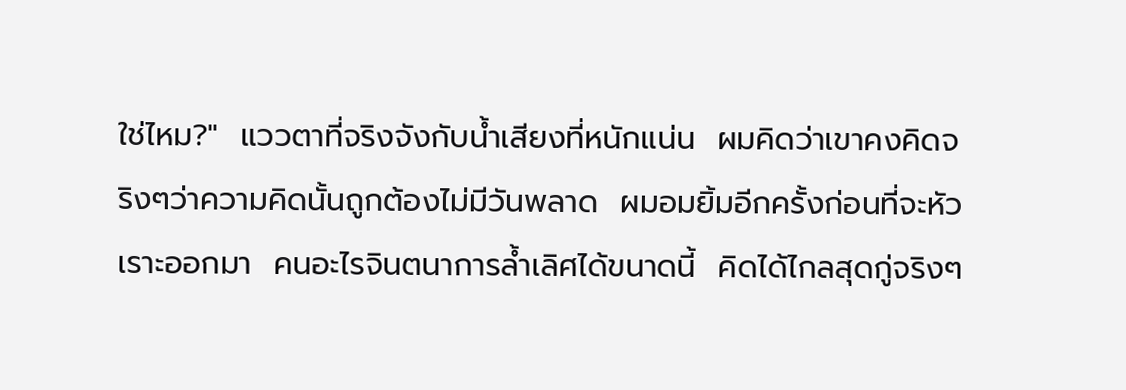ใช่ไหม?"  แววตาที่จริงจังกับน้ำเสียงที่หนักแน่น  ผมคิดว่าเขาคงคิดจริงๆว่าความคิดนั้นถูกต้องไม่มีวันพลาด  ผมอมยิ้มอีกครั้งก่อนที่จะหัวเราะออกมา  คนอะไรจินตนาการล้ำเลิศได้ขนาดนี้  คิดได้ไกลสุดกู่จริงๆ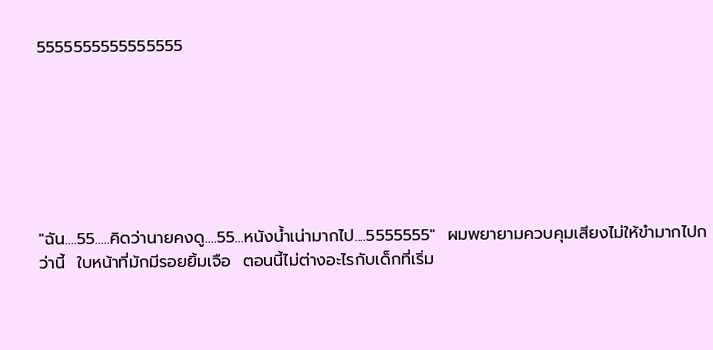5555555555555555







"ฉัน....55.....คิดว่านายคงดู....55...หนังน้ำเน่ามากไป....5555555"  ผมพยายามควบคุมเสียงไม่ให้ขำมากไปกว่านี้  ใบหน้าที่มักมีรอยยิ้มเจือ  ตอนนี้ไม่ต่างอะไรกับเด็กที่เริ่ม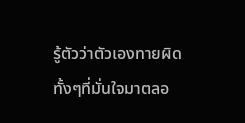รู้ตัวว่าตัวเองทายผิดทั้งๆที่มั่นใจมาตลอ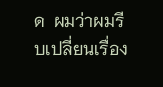ด  ผมว่าผมรีบเปลี่ยนเรื่อง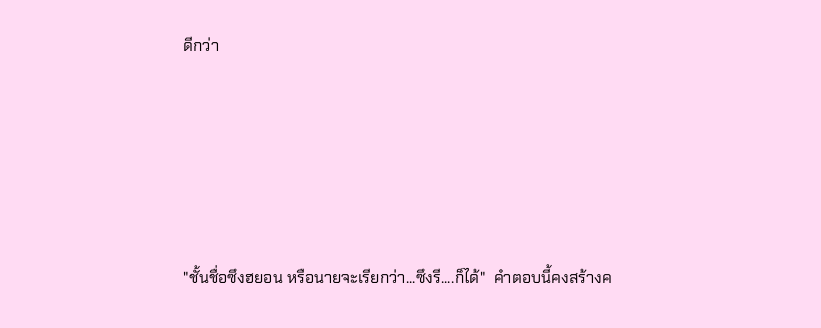ดีกว่า







"ชั้นชื่อซึงฮยอน หรือนายจะเรียกว่า...ซึงรี....ก็ได้"  คำตอบนี้คงสร้างค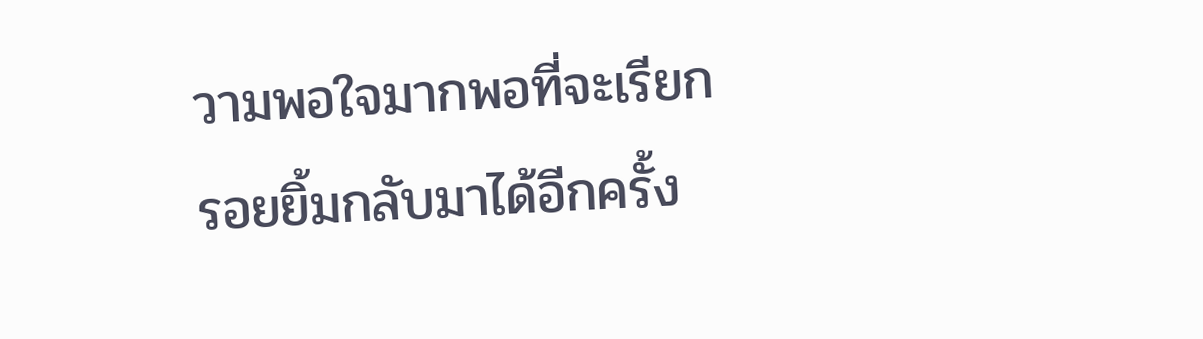วามพอใจมากพอที่จะเรียกรอยยิ้มกลับมาได้อีกครั้ง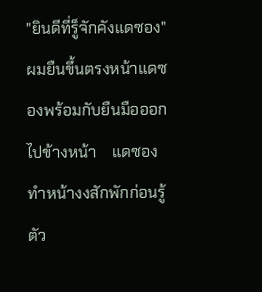"ยินดีที่รู็จักคังแดซอง"  ผมยืนขึ้นตรงหน้าแดซองพร้อมกับยืนมือออกไปข้างหน้า    แดซองทำหน้างงสักพักก่อนรู้ตัว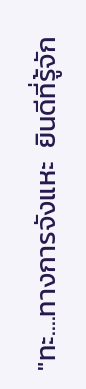"ทะ....ทางการจังแหะ  ยินดีที่รู้จัก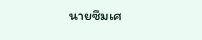นายซึมเศ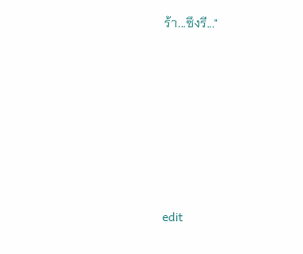ร้า...ซึงรี..."











edit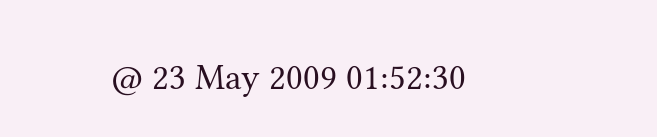@ 23 May 2009 01:52:30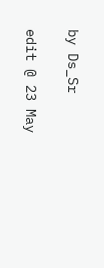by Ds_Sr

edit @ 23 May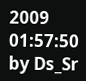2009 01:57:50 by Ds_Sr